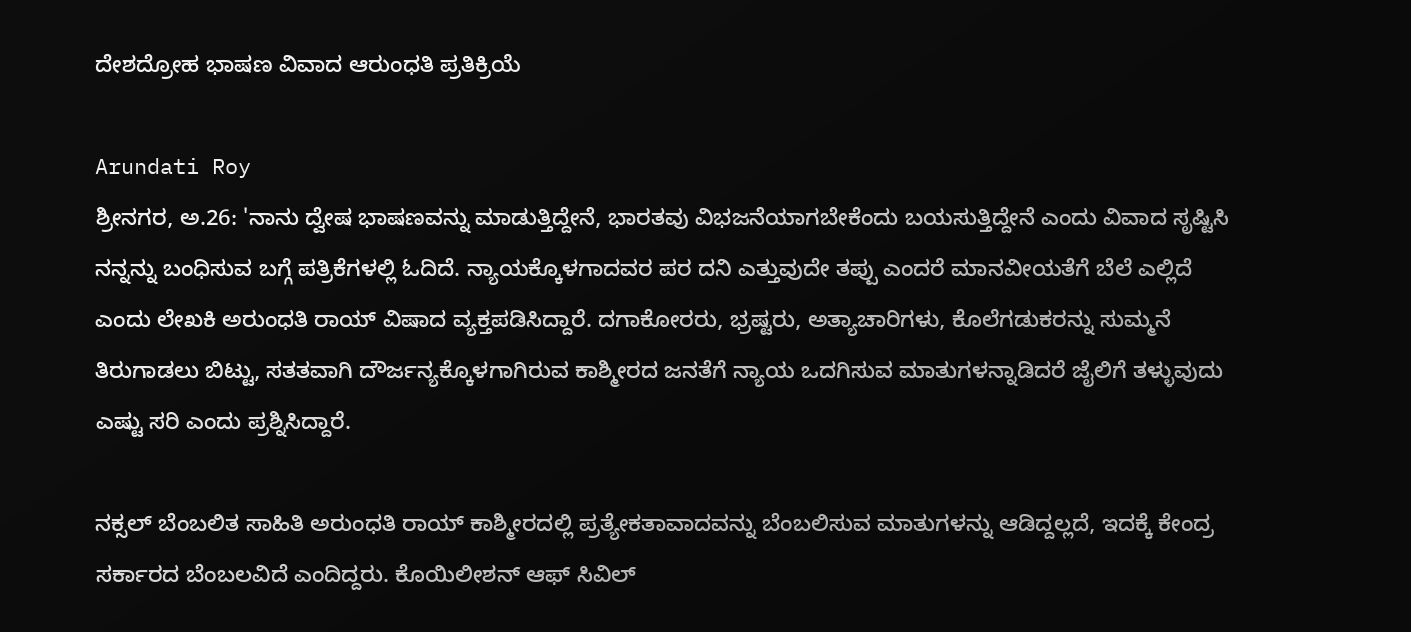ದೇಶದ್ರೋಹ ಭಾಷಣ ವಿವಾದ ಆರುಂಧತಿ ಪ್ರತಿಕ್ರಿಯೆ

Arundati Roy
ಶ್ರೀನಗರ, ಅ.26: 'ನಾನು ದ್ವೇಷ ಭಾಷಣವನ್ನು ಮಾಡುತ್ತಿದ್ದೇನೆ, ಭಾರತವು ವಿಭಜನೆಯಾಗಬೇಕೆಂದು ಬಯಸುತ್ತಿದ್ದೇನೆ ಎಂದು ವಿವಾದ ಸೃಷ್ಟಿಸಿ ನನ್ನನ್ನು ಬಂಧಿಸುವ ಬಗ್ಗೆ ಪತ್ರಿಕೆಗಳಲ್ಲಿ ಓದಿದೆ. ನ್ಯಾಯಕ್ಕೊಳಗಾದವರ ಪರ ದನಿ ಎತ್ತುವುದೇ ತಪ್ಪು ಎಂದರೆ ಮಾನವೀಯತೆಗೆ ಬೆಲೆ ಎಲ್ಲಿದೆ ಎಂದು ಲೇಖಕಿ ಅರುಂಧತಿ ರಾಯ್ ವಿಷಾದ ವ್ಯಕ್ತಪಡಿಸಿದ್ದಾರೆ. ದಗಾಕೋರರು, ಭ್ರಷ್ಟರು, ಅತ್ಯಾಚಾರಿಗಳು, ಕೊಲೆಗಡುಕರನ್ನು ಸುಮ್ಮನೆ ತಿರುಗಾಡಲು ಬಿಟ್ಟು, ಸತತವಾಗಿ ದೌರ್ಜನ್ಯಕ್ಕೊಳಗಾಗಿರುವ ಕಾಶ್ಮೀರದ ಜನತೆಗೆ ನ್ಯಾಯ ಒದಗಿಸುವ ಮಾತುಗಳನ್ನಾಡಿದರೆ ಜೈಲಿಗೆ ತಳ್ಳುವುದು ಎಷ್ಟು ಸರಿ ಎಂದು ಪ್ರಶ್ನಿಸಿದ್ದಾರೆ.

ನಕ್ಸಲ್ ಬೆಂಬಲಿತ ಸಾಹಿತಿ ಅರುಂಧತಿ ರಾಯ್ ಕಾಶ್ಮೀರದಲ್ಲಿ ಪ್ರತ್ಯೇಕತಾವಾದವನ್ನು ಬೆಂಬಲಿಸುವ ಮಾತುಗಳನ್ನು ಆಡಿದ್ದಲ್ಲದೆ, ಇದಕ್ಕೆ ಕೇಂದ್ರ ಸರ್ಕಾರದ ಬೆಂಬಲವಿದೆ ಎಂದಿದ್ದರು. ಕೊಯಿಲೀಶನ್ ಆಫ್ ಸಿವಿಲ್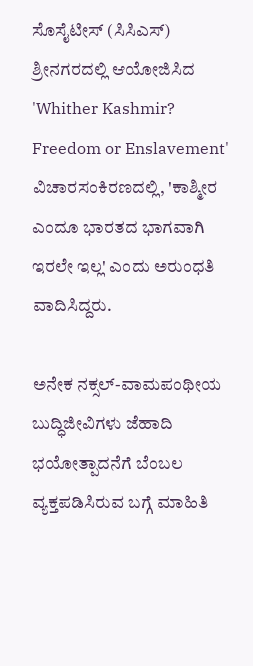ಸೊಸೈಟೀಸ್ (ಸಿಸಿಎಸ್) ಶ್ರೀನಗರದಲ್ಲಿ ಆಯೋಜಿಸಿದ 'Whither Kashmir? Freedom or Enslavement' ವಿಚಾರಸಂಕಿರಣದಲ್ಲಿ, 'ಕಾಶ್ಮೀರ ಎಂದೂ ಭಾರತದ ಭಾಗವಾಗಿ ಇರಲೇ ಇಲ್ಲ' ಎಂದು ಅರುಂಧತಿ ವಾದಿಸಿದ್ದರು.

ಅನೇಕ ನಕ್ಸಲ್-ವಾಮಪಂಥೀಯ ಬುದ್ಧಿಜೀವಿಗಳು ಜೆಹಾದಿ ಭಯೋತ್ಪಾದನೆಗೆ ಬೆಂಬಲ ವ್ಯಕ್ತಪಡಿಸಿರುವ ಬಗ್ಗೆ ಮಾಹಿತಿ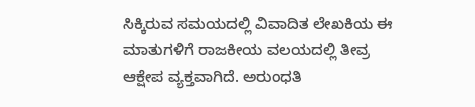ಸಿಕ್ಕಿರುವ ಸಮಯದಲ್ಲಿ ವಿವಾದಿತ ಲೇಖಕಿಯ ಈ ಮಾತುಗಳಿಗೆ ರಾಜಕೀಯ ವಲಯದಲ್ಲಿ ತೀವ್ರ ಆಕ್ಷೇಪ ವ್ಯಕ್ತವಾಗಿದೆ. ಅರುಂಧತಿ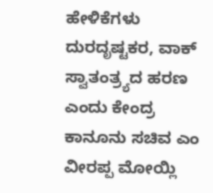ಹೇಳಿಕೆಗಳು ದುರದೃಷ್ಟಕರ, ವಾಕ್ ಸ್ವಾತಂತ್ರ್ಯದ ಹರಣ ಎಂದು ಕೇಂದ್ರ ಕಾನೂನು ಸಚಿವ ಎಂ ವೀರಪ್ಪ ಮೋಯ್ಲಿ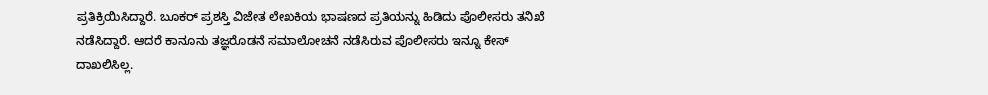ಪ್ರತಿಕ್ರಿಯಿಸಿದ್ದಾರೆ. ಬೂಕರ್ ಪ್ರಶಸ್ತಿ ವಿಜೇತ ಲೇಖಕಿಯ ಭಾಷಣದ ಪ್ರತಿಯನ್ನು ಹಿಡಿದು ಪೊಲೀಸರು ತನಿಖೆ ನಡೆಸಿದ್ದಾರೆ. ಆದರೆ ಕಾನೂನು ತಜ್ಞರೊಡನೆ ಸಮಾಲೋಚನೆ ನಡೆಸಿರುವ ಪೊಲೀಸರು ಇನ್ನೂ ಕೇಸ್ ದಾಖಲಿಸಿಲ್ಲ.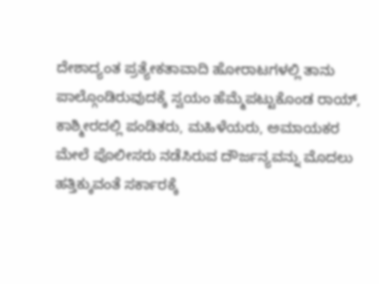ದೇಶಾದ್ಯಂತ ಪ್ರತ್ಯೇಕತಾವಾದಿ ಹೋರಾಟಗಳಲ್ಲಿ ತಾನು ಪಾಲ್ಗೊಂಡಿರುವುದಕ್ಕೆ ಸ್ವಯಂ ಹೆಮ್ಮೆಪಟ್ಟುಕೊಂಡ ರಾಯ್, ಕಾಶ್ಮೀರದಲ್ಲಿ ಪಂಡಿತರು, ಮಹಿಳೆಯರು, ಅಮಾಯಕರ ಮೇಲೆ ಪೊಲೀಸರು ನಡೆಸಿರುವ ದೌರ್ಜನ್ಯವನ್ನು ಮೊದಲು ಹತ್ತಿಕ್ಕುವಂತೆ ಸರ್ಕಾರಕ್ಕೆ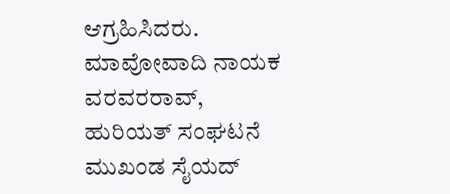ಆಗ್ರಹಿಸಿದರು. ಮಾವೋವಾದಿ ನಾಯಕ ವರವರರಾವ್, ಹುರಿಯತ್ ಸಂಘಟನೆ ಮುಖಂಡ ಸೈಯದ್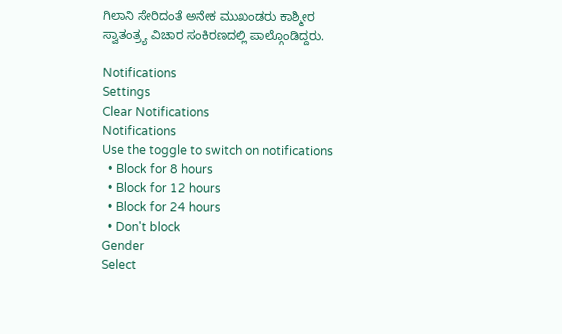ಗಿಲಾನಿ ಸೇರಿದಂತೆ ಅನೇಕ ಮುಖಂಡರು ಕಾಶ್ಮೀರ ಸ್ವಾತಂತ್ರ್ಯ ವಿಚಾರ ಸಂಕಿರಣದಲ್ಲಿ ಪಾಲ್ಗೊಂಡಿದ್ದರು.

Notifications
Settings
Clear Notifications
Notifications
Use the toggle to switch on notifications
  • Block for 8 hours
  • Block for 12 hours
  • Block for 24 hours
  • Don't block
Gender
Select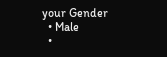your Gender
  • Male
  •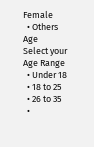Female
  • Others
Age
Select your Age Range
  • Under 18
  • 18 to 25
  • 26 to 35
  •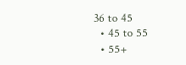36 to 45
  • 45 to 55
  • 55+